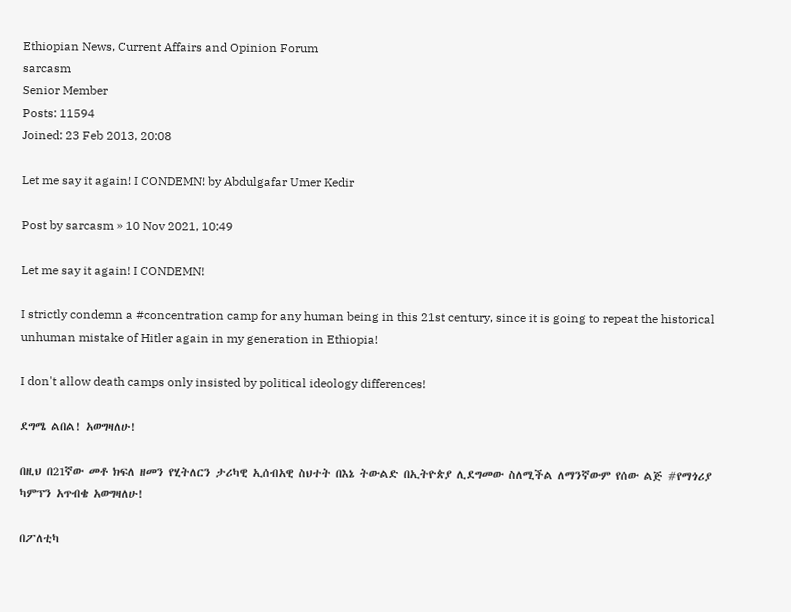Ethiopian News, Current Affairs and Opinion Forum
sarcasm
Senior Member
Posts: 11594
Joined: 23 Feb 2013, 20:08

Let me say it again! I CONDEMN! by Abdulgafar Umer Kedir

Post by sarcasm » 10 Nov 2021, 10:49

Let me say it again! I CONDEMN!

I strictly condemn a #concentration camp for any human being in this 21st century, since it is going to repeat the historical unhuman mistake of Hitler again in my generation in Ethiopia!

I don't allow death camps only insisted by political ideology differences!

ደግሜ ልበል! አወግዛለሁ!

በዚህ በ21ኛው መቶ ክፍለ ዘመን የሂትለርን ታሪካዊ ኢሰብአዊ ስህተት በእኔ ትውልድ በኢትዮጵያ ሊደግመው ስለሚችል ለማንኛውም የሰው ልጅ #የማጎሪያ ካምፕን አጥብቄ አወግዛለሁ!

በፖለቲካ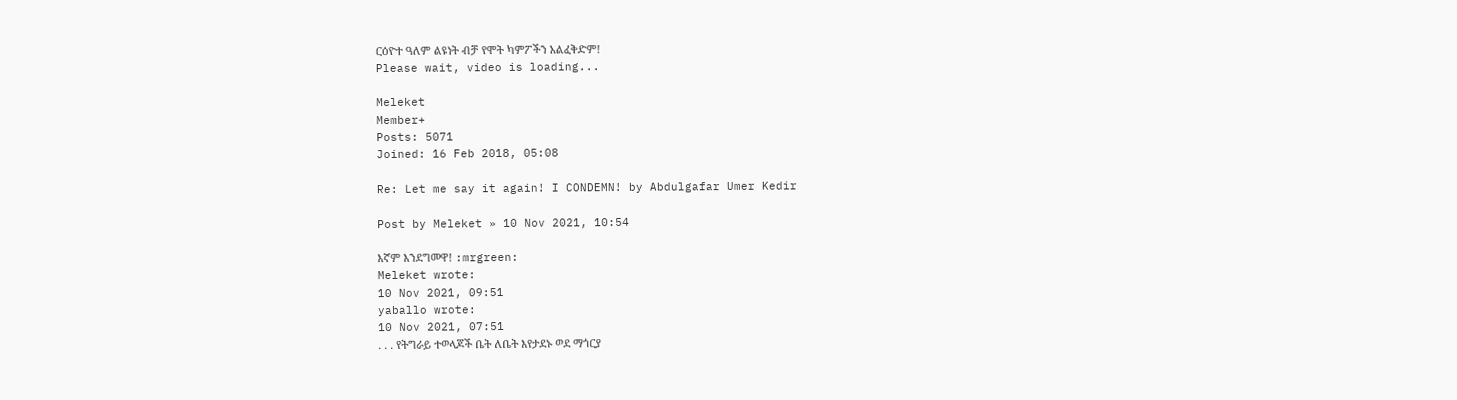ርዕዮተ ዓለም ልዩነት ብቻ የሞት ካምፖችን አልፈቅድም!
Please wait, video is loading...

Meleket
Member+
Posts: 5071
Joined: 16 Feb 2018, 05:08

Re: Let me say it again! I CONDEMN! by Abdulgafar Umer Kedir

Post by Meleket » 10 Nov 2021, 10:54

እኛም እንደግመዋ! :mrgreen:
Meleket wrote:
10 Nov 2021, 09:51
yaballo wrote:
10 Nov 2021, 07:51
. . . የትግራይ ተወላጆች ቤት ለቤት እየታደኑ ወደ ማጎርያ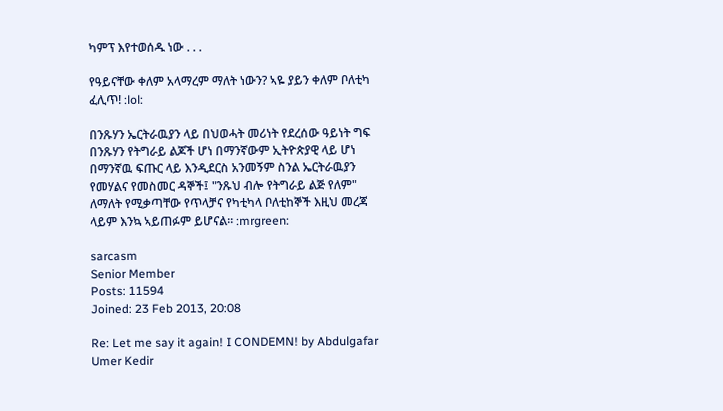ካምፕ እየተወሰዱ ነው . . .

የዓይናቸው ቀለም አላማረም ማለት ነውን? ኣዬ ያይን ቀለም ቦለቲካ ፈሊጥ! :lol:

በንጹሃን ኤርትራዉያን ላይ በህወሓት መሪነት የደረሰው ዓይነት ግፍ በንጹሃን የትግራይ ልጆች ሆነ በማንኛውም ኢትዮጵያዊ ላይ ሆነ በማንኛዉ ፍጡር ላይ እንዲደርስ አንመኝም ስንል ኤርትራዉያን የመሃልና የመስመር ዳኞች፤ "ንጹህ ብሎ የትግራይ ልጅ የለም" ለማለት የሚቃጣቸው የጥላቻና የካቲካላ ቦለቲከኞች እዚህ መረጃ ላይም እንኳ ኣይጠፉም ይሆናል። :mrgreen:

sarcasm
Senior Member
Posts: 11594
Joined: 23 Feb 2013, 20:08

Re: Let me say it again! I CONDEMN! by Abdulgafar Umer Kedir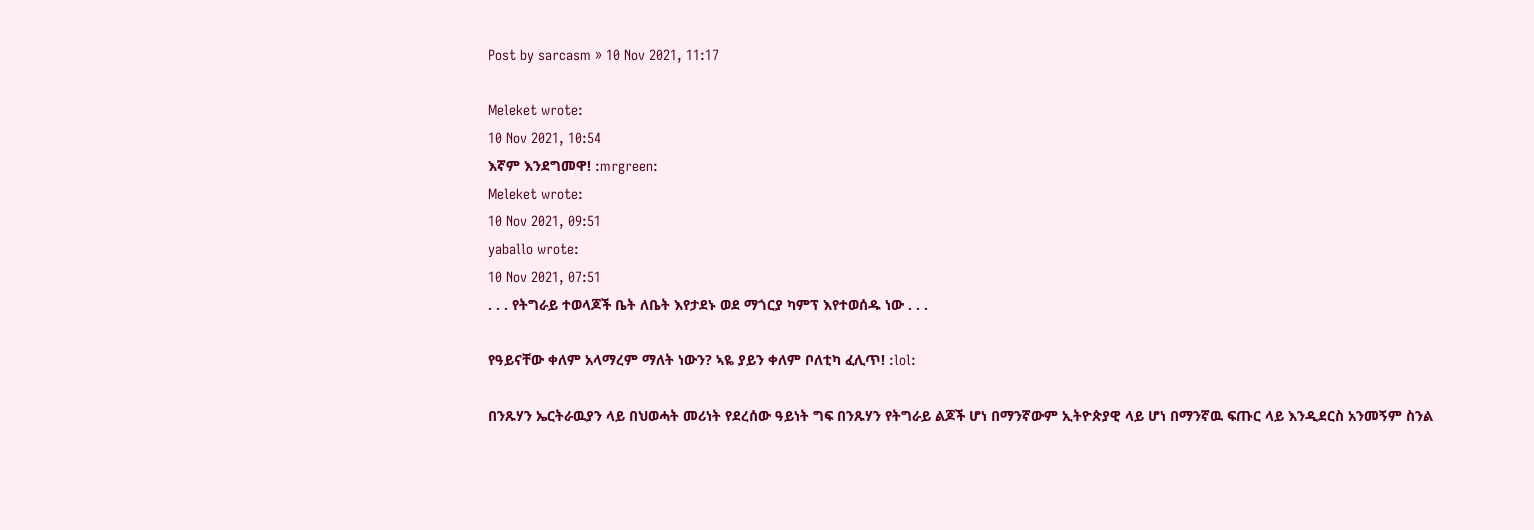Post by sarcasm » 10 Nov 2021, 11:17

Meleket wrote:
10 Nov 2021, 10:54
እኛም እንደግመዋ! :mrgreen:
Meleket wrote:
10 Nov 2021, 09:51
yaballo wrote:
10 Nov 2021, 07:51
. . . የትግራይ ተወላጆች ቤት ለቤት እየታደኑ ወደ ማጎርያ ካምፕ እየተወሰዱ ነው . . .

የዓይናቸው ቀለም አላማረም ማለት ነውን? ኣዬ ያይን ቀለም ቦለቲካ ፈሊጥ! :lol:

በንጹሃን ኤርትራዉያን ላይ በህወሓት መሪነት የደረሰው ዓይነት ግፍ በንጹሃን የትግራይ ልጆች ሆነ በማንኛውም ኢትዮጵያዊ ላይ ሆነ በማንኛዉ ፍጡር ላይ እንዲደርስ አንመኝም ስንል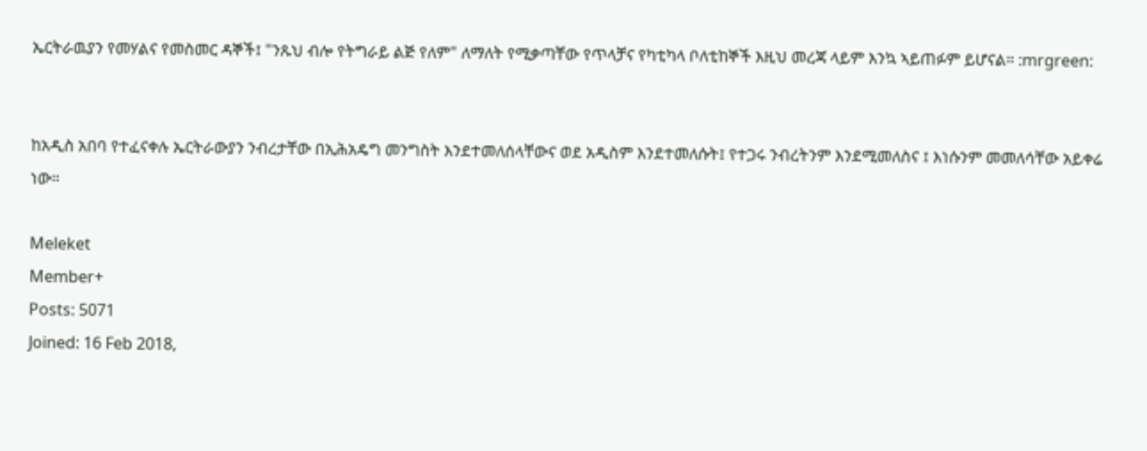ኤርትራዉያን የመሃልና የመስመር ዳኞች፤ "ንጹህ ብሎ የትግራይ ልጅ የለም" ለማለት የሚቃጣቸው የጥላቻና የካቲካላ ቦለቲከኞች እዚህ መረጃ ላይም እንኳ ኣይጠፉም ይሆናል። :mrgreen:


ከአዲስ አበባ የተፈናቀሉ ኤርትራውያን ንብረታቸው በኢሕአዴግ መንግስት እንደተመለሰላቸውና ወደ አዲስም እንደተመለሱት፤ የተጋሩ ንብረትንም እንደሚመለስና ፤ እነሱንም መመለሳቸው አይቀሬ ነው።

Meleket
Member+
Posts: 5071
Joined: 16 Feb 2018,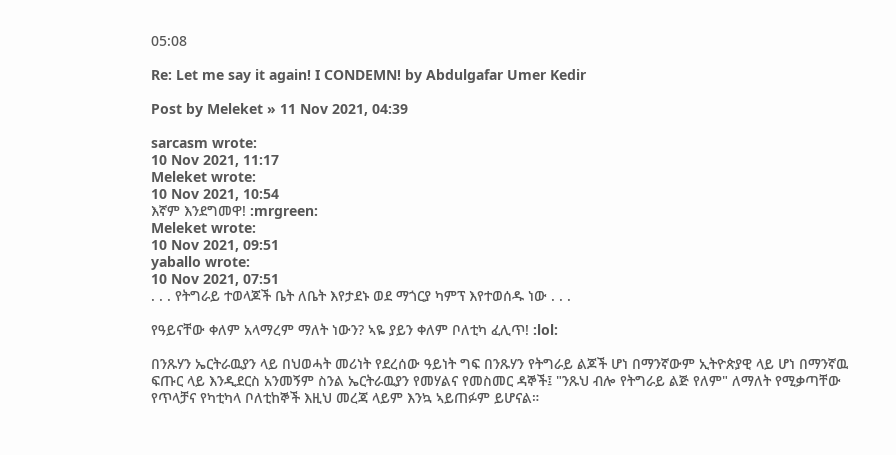05:08

Re: Let me say it again! I CONDEMN! by Abdulgafar Umer Kedir

Post by Meleket » 11 Nov 2021, 04:39

sarcasm wrote:
10 Nov 2021, 11:17
Meleket wrote:
10 Nov 2021, 10:54
እኛም እንደግመዋ! :mrgreen:
Meleket wrote:
10 Nov 2021, 09:51
yaballo wrote:
10 Nov 2021, 07:51
. . . የትግራይ ተወላጆች ቤት ለቤት እየታደኑ ወደ ማጎርያ ካምፕ እየተወሰዱ ነው . . .

የዓይናቸው ቀለም አላማረም ማለት ነውን? ኣዬ ያይን ቀለም ቦለቲካ ፈሊጥ! :lol:

በንጹሃን ኤርትራዉያን ላይ በህወሓት መሪነት የደረሰው ዓይነት ግፍ በንጹሃን የትግራይ ልጆች ሆነ በማንኛውም ኢትዮጵያዊ ላይ ሆነ በማንኛዉ ፍጡር ላይ እንዲደርስ አንመኝም ስንል ኤርትራዉያን የመሃልና የመስመር ዳኞች፤ "ንጹህ ብሎ የትግራይ ልጅ የለም" ለማለት የሚቃጣቸው የጥላቻና የካቲካላ ቦለቲከኞች እዚህ መረጃ ላይም እንኳ ኣይጠፉም ይሆናል።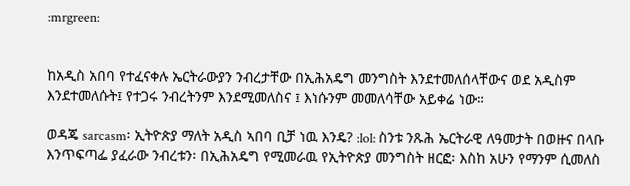:mrgreen:


ከአዲስ አበባ የተፈናቀሉ ኤርትራውያን ንብረታቸው በኢሕአዴግ መንግስት እንደተመለሰላቸውና ወደ አዲስም እንደተመለሱት፤ የተጋሩ ንብረትንም እንደሚመለስና ፤ እነሱንም መመለሳቸው አይቀሬ ነው።

ወዳጄ sarcasm፡ ኢትዮጵያ ማለት አዲስ ኣበባ ቢቻ ነዉ እንዴ? :lol: ስንቱ ንጹሕ ኤርትራዊ ለዓመታት በወዙና በላቡ እንጥፍጣፌ ያፈራው ንብረቱን፡ በኢሕአዴግ የሚመራዉ የኢትዮጵያ መንግስት ዘርፎ፡ እስከ አሁን የማንም ሲመለስ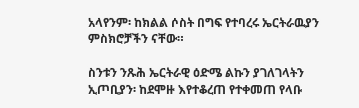አላየንም፡ ከክልል ሶስት በግፍ የተባረሩ ኤርትራዉያን ምስክሮቻችን ናቸው።

ስንቱን ንጹሕ ኤርትራዊ ዕድሜ ልኩን ያገለገላትን ኢጦቢያን፡ ከደሞዙ እየተቆረጠ የተቀመጠ የላቡ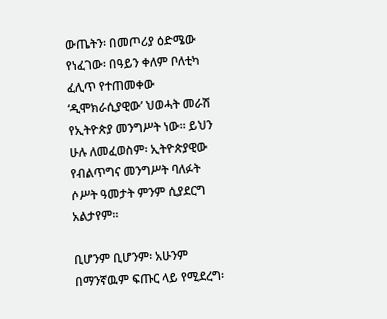ውጤትን፡ በመጦሪያ ዕድሜው የነፈገው፡ በዓይን ቀለም ቦለቲካ ፈሊጥ የተጠመቀው ‘ዲሞክራሲያዊው’ ህወሓት መራሽ የኢትዮጵያ መንግሥት ነው። ይህን ሁሉ ለመፈወስም፡ ኢትዮጵያዊው የብልጥግና መንግሥት ባለፉት ሶሥት ዓመታት ምንም ሲያደርግ አልታየም።

ቢሆንም ቢሆንም፡ አሁንም በማንኛዉም ፍጡር ላይ የሚደረግ፡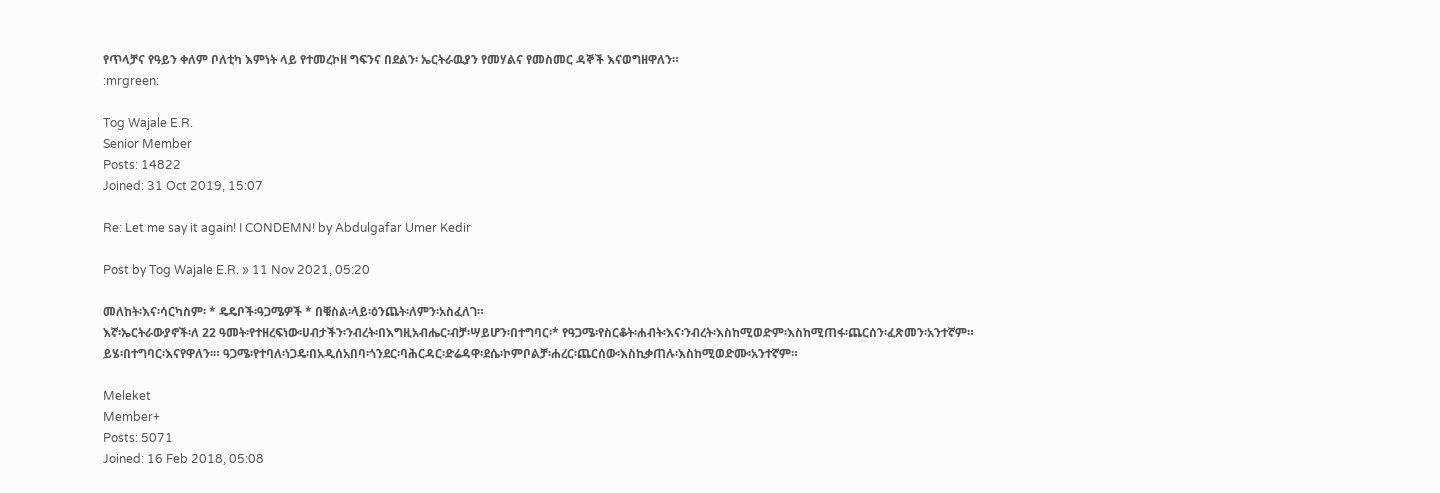የጥላቻና የዓይን ቀለም ቦለቲካ እምነት ላይ የተመረኮዘ ግፍንና በደልን፡ ኤርትራዉያን የመሃልና የመስመር ዳኞች እናወግዘዋለን።
:mrgreen:

Tog Wajale E.R.
Senior Member
Posts: 14822
Joined: 31 Oct 2019, 15:07

Re: Let me say it again! I CONDEMN! by Abdulgafar Umer Kedir

Post by Tog Wajale E.R. » 11 Nov 2021, 05:20

መለከት፡እና፡ሳርካስም፡ * ዴዴቦች፡ዓጋሜዎች * በቑስል፡ላይ፡ዕንጨት፡ለምን፡አስፈለገ።
እኛ፡ኤርትራውያኖች፡ለ 22 ዓመት፡የተዘረፍነው፡ሀብታችን፡ንብረት፡በእግዚአብሔር፡ብቻ፡ሣይሆን፡በተግባር፡* የዓጋሜ፡የስርቆት፡ሐብት፡እና፡ንብረት፡እስከሚወድም፡እስከሚጠፋ፡ጨርሰን፡ፈጽመን፡አንተኛም።
ይሄ፡በተግባር፡እናየዋለን፡። ዓጋሜ፡የተባለ፡ነጋዴ፡በአዲሰአበባ፡ጎንደር፡ባሕርዳር፡ድሬዳዋ፡ደሴ፡ኮምቦልቻ፡ሐረር፡ጨርሰው፡እስኪቃጠሉ፡እስከሚወድሙ፡አንተኛም።

Meleket
Member+
Posts: 5071
Joined: 16 Feb 2018, 05:08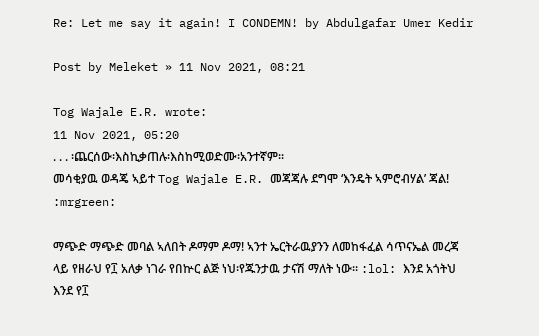Re: Let me say it again! I CONDEMN! by Abdulgafar Umer Kedir

Post by Meleket » 11 Nov 2021, 08:21

Tog Wajale E.R. wrote:
11 Nov 2021, 05:20
. . . ፡ጨርሰው፡እስኪቃጠሉ፡እስከሚወድሙ፡አንተኛም።
መሳቂያዉ ወዳጄ ኣይተ Tog Wajale E.R. መጃጃሉ ደግሞ ‘እንዴት ኣምሮብሃል’ ጃል! :mrgreen:

ማጭድ ማጭድ መባል ኣለበት ዶማም ዶማ! ኣንተ ኤርትራዉያንን ለመከፋፈል ሳጥናኤል መረጃ ላይ የዘራህ የ፲ አለቃ ነገራ የበኵር ልጅ ነህ፡የጁንታዉ ታናሽ ማለት ነው። :lol: እንደ አጎትህ እንደ የ፲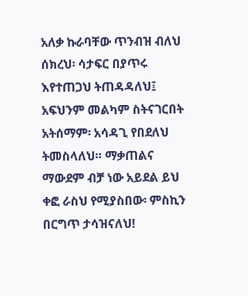አለቃ ኩራባቸው ጥንብዝ ብለህ ሰክረህ፡ ሳታፍር በያጥሩ እየተጠጋህ ትጠዳዳለህ፤ አፍህንም መልካም ስትናገርበት አትሰማም፡ አሳዳጊ የበደለህ ትመስላለህ። ማቃጠልና ማውደም ብቻ ነው አይደል ይህ ቀፎ ራስህ የሚያስበው፡ ምስኪን በርግጥ ታሳዝናለህ!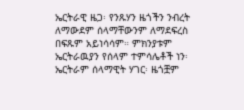ኤርትራዊ ዜጋ፡ የንጹሃን ዜጎችን ንብረት ለማውደም ሰላማቸውንም ለማደፍረስ በፍጹም አይነሳሳም። ምክንያቱም ኤርትራዉያን የሰላም ተምሳሌቶች ነን፡ ኤርትራም ሰላማዊት ሃገር፡ ዜጎቿም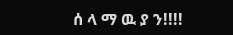ሰ ላ ማ ዉ ያ ን!!!!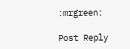:mrgreen:

Post Reply